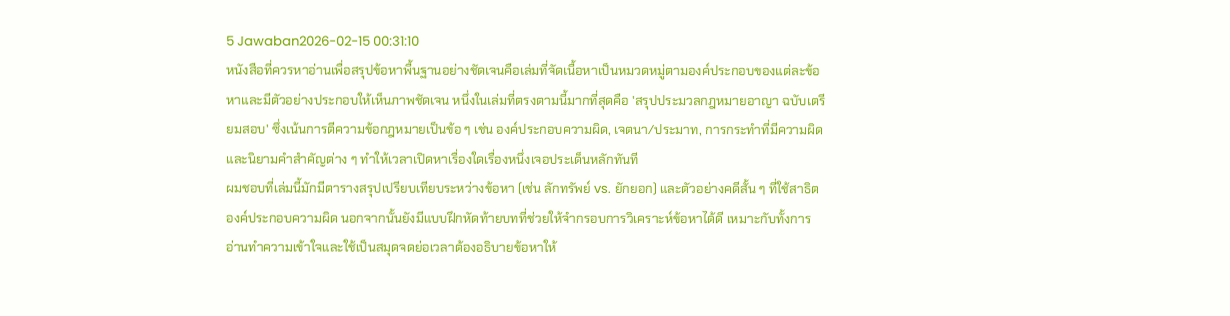5 Jawaban2026-02-15 00:31:10
หนังสือที่ควรหาอ่านเพื่อสรุปข้อหาพื้นฐานอย่างชัดเจนคือเล่มที่จัดเนื้อหาเป็นหมวดหมู่ตามองค์ประกอบของแต่ละข้อหาและมีตัวอย่างประกอบให้เห็นภาพชัดเจน หนึ่งในเล่มที่ตรงตามนี้มากที่สุดคือ 'สรุปประมวลกฎหมายอาญา ฉบับเตรียมสอบ' ซึ่งเน้นการตีความข้อกฎหมายเป็นข้อ ๆ เช่น องค์ประกอบความผิด, เจตนา/ประมาท, การกระทำที่มีความผิด และนิยามคำสำคัญต่าง ๆ ทำให้เวลาเปิดหาเรื่องใดเรื่องหนึ่งเจอประเด็นหลักทันที
ผมชอบที่เล่มนี้มักมีตารางสรุปเปรียบเทียบระหว่างข้อหา (เช่น ลักทรัพย์ vs. ยักยอก) และตัวอย่างคดีสั้น ๆ ที่ใช้สาธิตองค์ประกอบความผิด นอกจากนั้นยังมีแบบฝึกหัดท้ายบทที่ช่วยให้จำกรอบการวิเคราะห์ข้อหาได้ดี เหมาะกับทั้งการอ่านทำความเข้าใจและใช้เป็นสมุดจดย่อเวลาต้องอธิบายข้อหาให้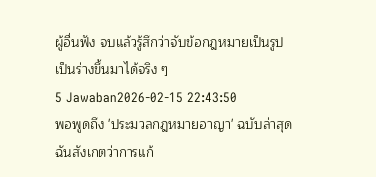ผู้อื่นฟัง จบแล้วรู้สึกว่าจับข้อกฎหมายเป็นรูปเป็นร่างขึ้นมาได้จริง ๆ
5 Jawaban2026-02-15 22:43:50
พอพูดถึง 'ประมวลกฎหมายอาญา' ฉบับล่าสุด ฉันสังเกตว่าการแก้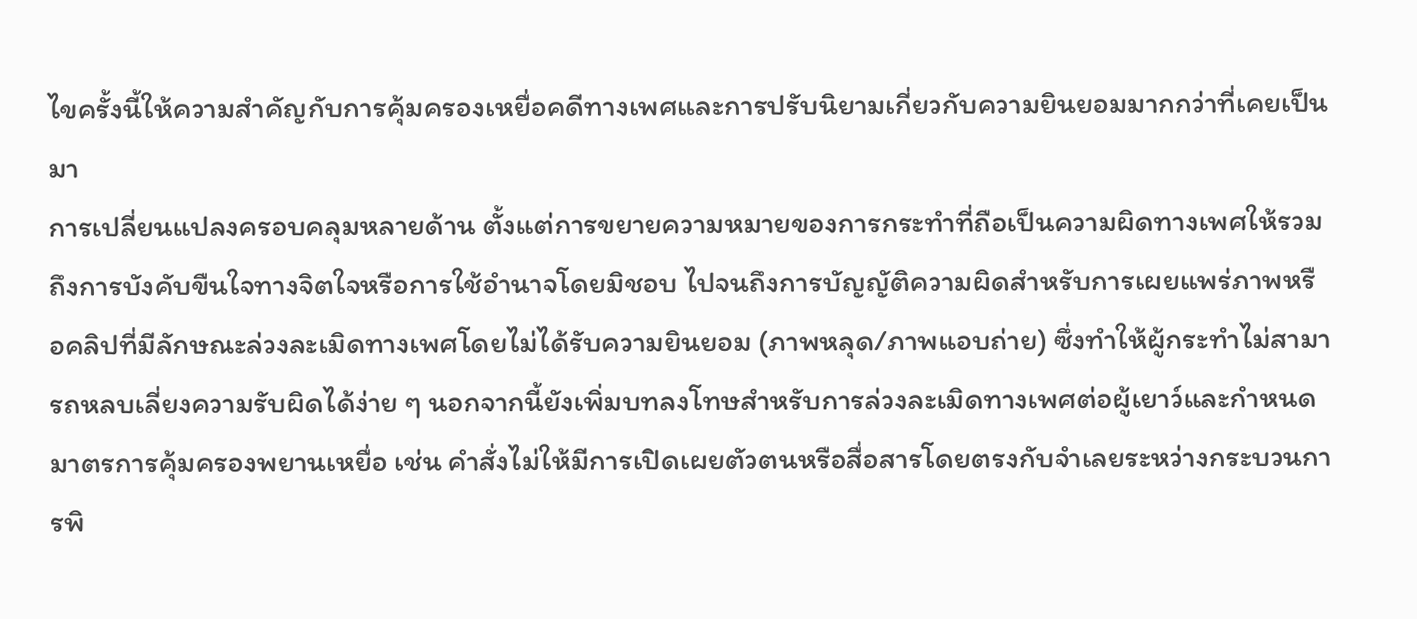ไขครั้งนี้ให้ความสำคัญกับการคุ้มครองเหยื่อคดีทางเพศและการปรับนิยามเกี่ยวกับความยินยอมมากกว่าที่เคยเป็นมา
การเปลี่ยนแปลงครอบคลุมหลายด้าน ตั้งแต่การขยายความหมายของการกระทำที่ถือเป็นความผิดทางเพศให้รวมถึงการบังคับขืนใจทางจิตใจหรือการใช้อำนาจโดยมิชอบ ไปจนถึงการบัญญัติความผิดสำหรับการเผยแพร่ภาพหรือคลิปที่มีลักษณะล่วงละเมิดทางเพศโดยไม่ได้รับความยินยอม (ภาพหลุด/ภาพแอบถ่าย) ซึ่งทำให้ผู้กระทำไม่สามารถหลบเลี่ยงความรับผิดได้ง่าย ๆ นอกจากนี้ยังเพิ่มบทลงโทษสำหรับการล่วงละเมิดทางเพศต่อผู้เยาว์และกำหนดมาตรการคุ้มครองพยานเหยื่อ เช่น คำสั่งไม่ให้มีการเปิดเผยตัวตนหรือสื่อสารโดยตรงกับจำเลยระหว่างกระบวนการพิ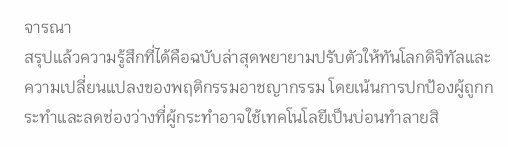จารณา
สรุปแล้วความรู้สึกที่ได้คือฉบับล่าสุดพยายามปรับตัวให้ทันโลกดิจิทัลและความเปลี่ยนแปลงของพฤติกรรมอาชญากรรม โดยเน้นการปกป้องผู้ถูกกระทำและลดช่องว่างที่ผู้กระทำอาจใช้เทคโนโลยีเป็นบ่อนทำลายสิ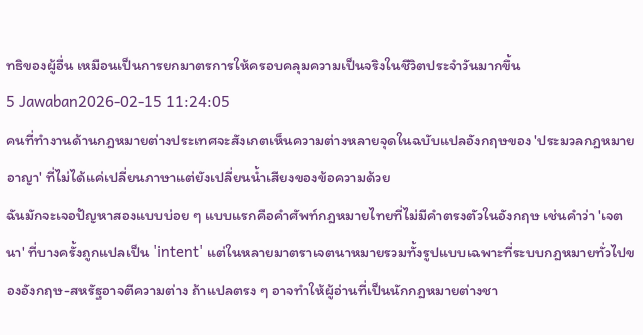ทธิของผู้อื่น เหมือนเป็นการยกมาตรการให้ครอบคลุมความเป็นจริงในชีวิตประจำวันมากขึ้น
5 Jawaban2026-02-15 11:24:05
คนที่ทำงานด้านกฎหมายต่างประเทศจะสังเกตเห็นความต่างหลายจุดในฉบับแปลอังกฤษของ 'ประมวลกฎหมายอาญา' ที่ไม่ได้แค่เปลี่ยนภาษาแต่ยังเปลี่ยนน้ำเสียงของข้อความด้วย
ฉันมักจะเจอปัญหาสองแบบบ่อย ๆ แบบแรกคือคำศัพท์กฎหมายไทยที่ไม่มีคำตรงตัวในอังกฤษ เช่นคำว่า 'เจตนา' ที่บางครั้งถูกแปลเป็น 'intent' แต่ในหลายมาตราเจตนาหมายรวมทั้งรูปแบบเฉพาะที่ระบบกฎหมายทั่วไปของอังกฤษ-สหรัฐอาจตีความต่าง ถ้าแปลตรง ๆ อาจทำให้ผู้อ่านที่เป็นนักกฎหมายต่างชา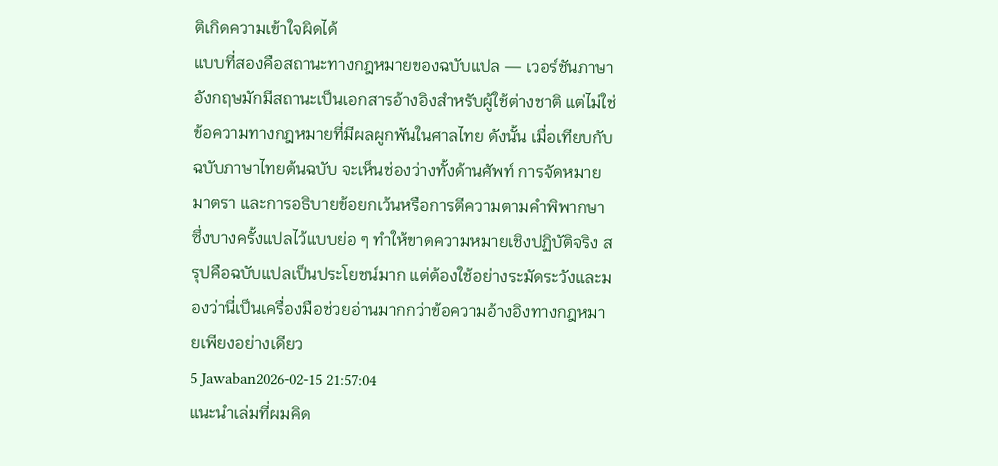ติเกิดความเข้าใจผิดได้
แบบที่สองคือสถานะทางกฎหมายของฉบับแปล — เวอร์ชันภาษาอังกฤษมักมีสถานะเป็นเอกสารอ้างอิงสำหรับผู้ใช้ต่างชาติ แต่ไม่ใช่ข้อความทางกฎหมายที่มีผลผูกพันในศาลไทย ดังนั้น เมื่อเทียบกับฉบับภาษาไทยต้นฉบับ จะเห็นช่องว่างทั้งด้านศัพท์ การจัดหมายมาตรา และการอธิบายข้อยกเว้นหรือการตีความตามคำพิพากษา ซึ่งบางครั้งแปลไว้แบบย่อ ๆ ทำให้ขาดความหมายเชิงปฏิบัติจริง สรุปคือฉบับแปลเป็นประโยชน์มาก แต่ต้องใช้อย่างระมัดระวังและมองว่านี่เป็นเครื่องมือช่วยอ่านมากกว่าข้อความอ้างอิงทางกฎหมายเพียงอย่างเดียว
5 Jawaban2026-02-15 21:57:04
แนะนำเล่มที่ผมคิด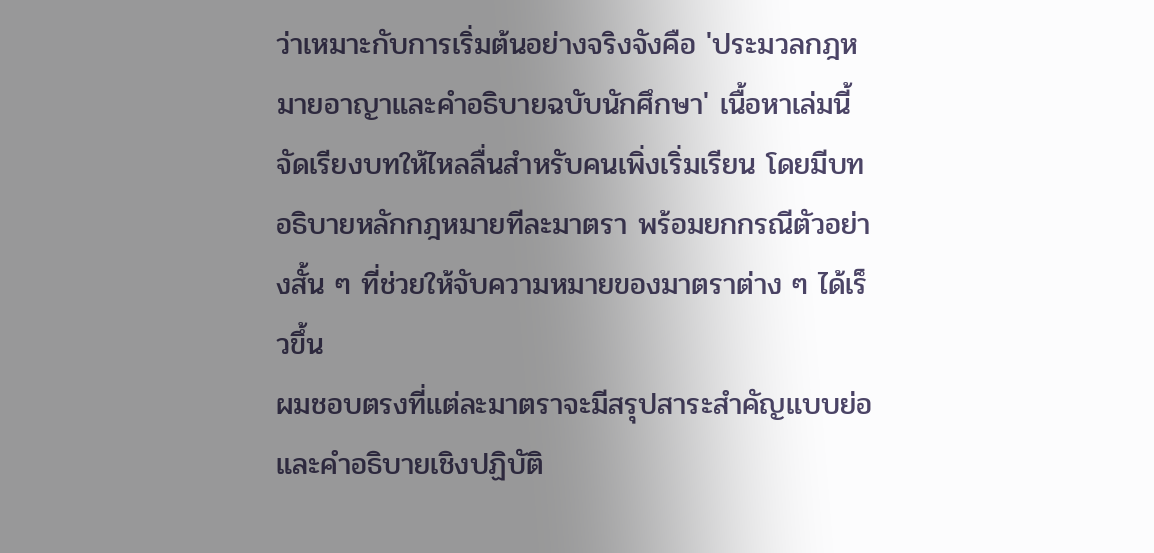ว่าเหมาะกับการเริ่มต้นอย่างจริงจังคือ 'ประมวลกฎหมายอาญาและคำอธิบายฉบับนักศึกษา' เนื้อหาเล่มนี้จัดเรียงบทให้ไหลลื่นสำหรับคนเพิ่งเริ่มเรียน โดยมีบทอธิบายหลักกฎหมายทีละมาตรา พร้อมยกกรณีตัวอย่างสั้น ๆ ที่ช่วยให้จับความหมายของมาตราต่าง ๆ ได้เร็วขึ้น
ผมชอบตรงที่แต่ละมาตราจะมีสรุปสาระสำคัญแบบย่อและคำอธิบายเชิงปฏิบัติ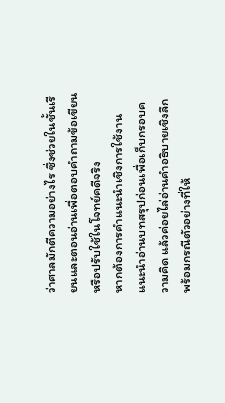ว่าศาลมักตีความอย่างไร ซึ่งช่วยในชั้นเรียนและตอนอ่านเพื่อตอบคำถามข้อเขียนหรือปรับใช้ในโจทย์คดีจริง
หากต้องการคำแนะนำเชิงการใช้งาน แนะนำอ่านบทสรุปก่อนเพื่อเก็บกรอบความคิด แล้วค่อยไล่อ่านคำอธิบายเชิงลึกพร้อมกรณีตัวอย่างที่ให้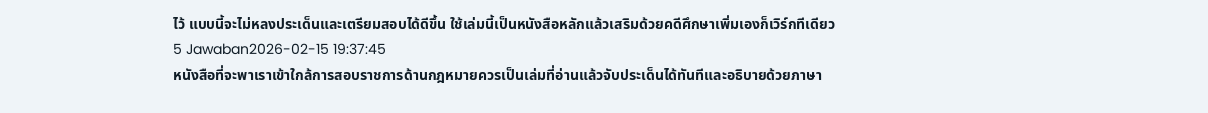ไว้ แบบนี้จะไม่หลงประเด็นและเตรียมสอบได้ดีขึ้น ใช้เล่มนี้เป็นหนังสือหลักแล้วเสริมด้วยคดีศึกษาเพิ่มเองก็เวิร์กทีเดียว
5 Jawaban2026-02-15 19:37:45
หนังสือที่จะพาเราเข้าใกล้การสอบราชการด้านกฎหมายควรเป็นเล่มที่อ่านแล้วจับประเด็นได้ทันทีและอธิบายด้วยภาษา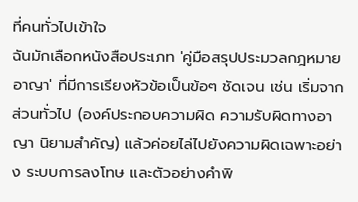ที่คนทั่วไปเข้าใจ
ฉันมักเลือกหนังสือประเภท 'คู่มือสรุปประมวลกฎหมายอาญา' ที่มีการเรียงหัวข้อเป็นข้อๆ ชัดเจน เช่น เริ่มจากส่วนทั่วไป (องค์ประกอบความผิด ความรับผิดทางอาญา นิยามสำคัญ) แล้วค่อยไล่ไปยังความผิดเฉพาะอย่าง ระบบการลงโทษ และตัวอย่างคำพิ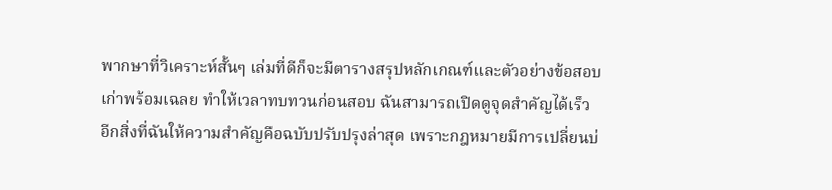พากษาที่วิเคราะห์สั้นๆ เล่มที่ดีก็จะมีตารางสรุปหลักเกณฑ์และตัวอย่างข้อสอบเก่าพร้อมเฉลย ทำให้เวลาทบทวนก่อนสอบ ฉันสามารถเปิดดูจุดสำคัญได้เร็ว
อีกสิ่งที่ฉันให้ความสำคัญคือฉบับปรับปรุงล่าสุด เพราะกฎหมายมีการเปลี่ยนบ่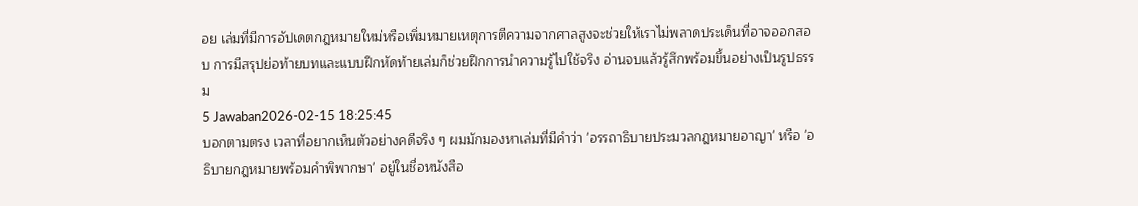อย เล่มที่มีการอัปเดตกฎหมายใหม่หรือเพิ่มหมายเหตุการตีความจากศาลสูงจะช่วยให้เราไม่พลาดประเด็นที่อาจออกสอบ การมีสรุปย่อท้ายบทและแบบฝึกหัดท้ายเล่มก็ช่วยฝึกการนำความรู้ไปใช้จริง อ่านจบแล้วรู้สึกพร้อมขึ้นอย่างเป็นรูปธรรม
5 Jawaban2026-02-15 18:25:45
บอกตามตรง เวลาที่อยากเห็นตัวอย่างคดีจริง ๆ ผมมักมองหาเล่มที่มีคำว่า 'อรรถาธิบายประมวลกฎหมายอาญา' หรือ 'อธิบายกฎหมายพร้อมคำพิพากษา' อยู่ในชื่อหนังสือ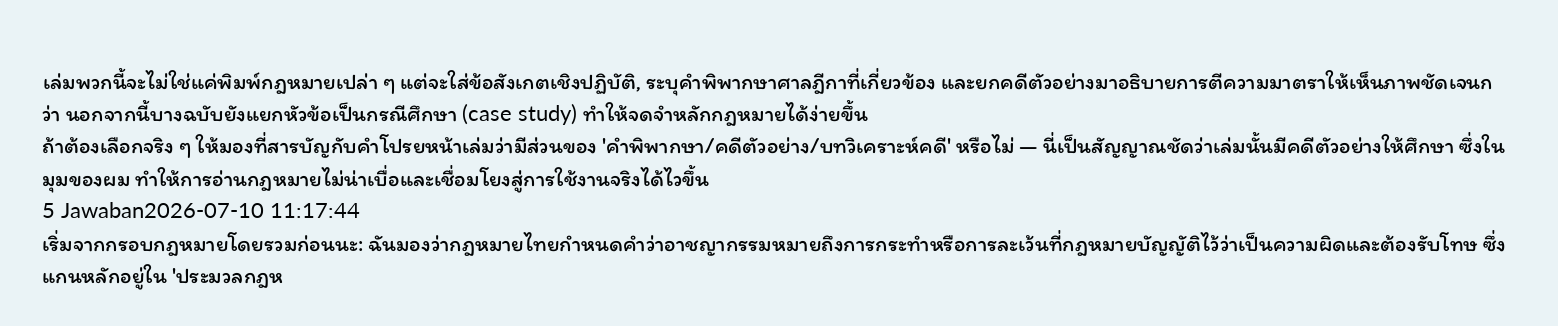เล่มพวกนี้จะไม่ใช่แค่พิมพ์กฎหมายเปล่า ๆ แต่จะใส่ข้อสังเกตเชิงปฏิบัติ, ระบุคำพิพากษาศาลฎีกาที่เกี่ยวข้อง และยกคดีตัวอย่างมาอธิบายการตีความมาตราให้เห็นภาพชัดเจนกว่า นอกจากนี้บางฉบับยังแยกหัวข้อเป็นกรณีศึกษา (case study) ทำให้จดจำหลักกฎหมายได้ง่ายขึ้น
ถ้าต้องเลือกจริง ๆ ให้มองที่สารบัญกับคำโปรยหน้าเล่มว่ามีส่วนของ 'คำพิพากษา/คดีตัวอย่าง/บทวิเคราะห์คดี' หรือไม่ — นี่เป็นสัญญาณชัดว่าเล่มนั้นมีคดีตัวอย่างให้ศึกษา ซึ่งในมุมของผม ทำให้การอ่านกฎหมายไม่น่าเบื่อและเชื่อมโยงสู่การใช้งานจริงได้ไวขึ้น
5 Jawaban2026-07-10 11:17:44
เริ่มจากกรอบกฎหมายโดยรวมก่อนนะ: ฉันมองว่ากฎหมายไทยกำหนดคำว่าอาชญากรรมหมายถึงการกระทำหรือการละเว้นที่กฎหมายบัญญัติไว้ว่าเป็นความผิดและต้องรับโทษ ซึ่งแกนหลักอยู่ใน 'ประมวลกฎห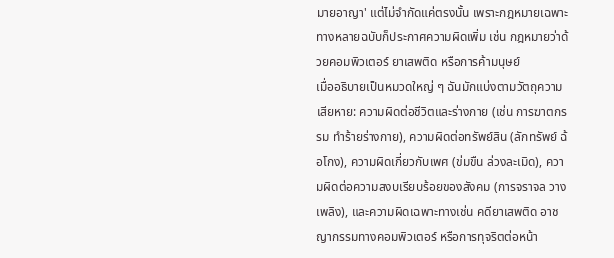มายอาญา' แต่ไม่จำกัดแค่ตรงนั้น เพราะกฎหมายเฉพาะทางหลายฉบับก็ประกาศความผิดเพิ่ม เช่น กฎหมายว่าด้วยคอมพิวเตอร์ ยาเสพติด หรือการค้ามนุษย์
เมื่ออธิบายเป็นหมวดใหญ่ ๆ ฉันมักแบ่งตามวัตถุความเสียหาย: ความผิดต่อชีวิตและร่างกาย (เช่น การฆาตกรรม ทำร้ายร่างกาย), ความผิดต่อทรัพย์สิน (ลักทรัพย์ ฉ้อโกง), ความผิดเกี่ยวกับเพศ (ข่มขืน ล่วงละเมิด), ความผิดต่อความสงบเรียบร้อยของสังคม (การจราจล วางเพลิง), และความผิดเฉพาะทางเช่น คดียาเสพติด อาชญากรรมทางคอมพิวเตอร์ หรือการทุจริตต่อหน้า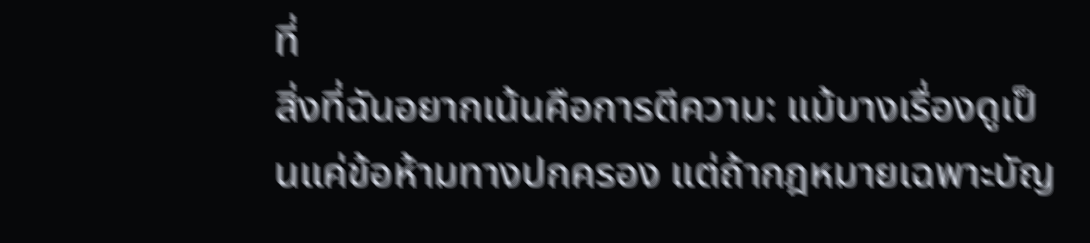ที่
สิ่งที่ฉันอยากเน้นคือการตีความ: แม้บางเรื่องดูเป็นแค่ข้อห้ามทางปกครอง แต่ถ้ากฎหมายเฉพาะบัญ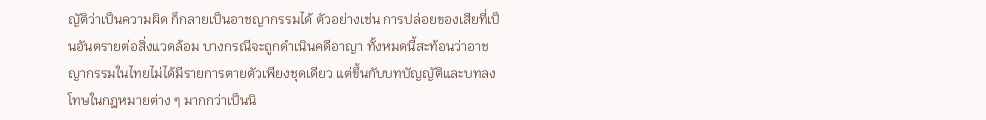ญัติว่าเป็นความผิด ก็กลายเป็นอาชญากรรมได้ ตัวอย่างเช่น การปล่อยของเสียที่เป็นอันตรายต่อสิ่งแวดล้อม บางกรณีจะถูกดำเนินคดีอาญา ทั้งหมดนี้สะท้อนว่าอาชญากรรมในไทยไม่ได้มีรายการตายตัวเพียงชุดเดียว แต่ขึ้นกับบทบัญญัติและบทลงโทษในกฎหมายต่าง ๆ มากกว่าเป็นนิ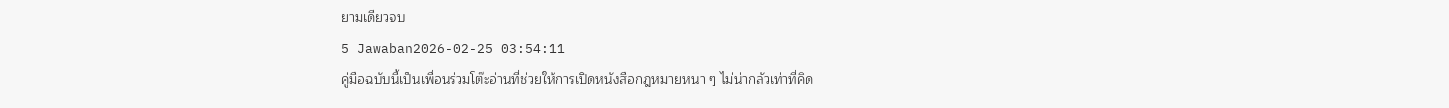ยามเดียวจบ
5 Jawaban2026-02-25 03:54:11
คู่มือฉบับนี้เป็นเพื่อนร่วมโต๊ะอ่านที่ช่วยให้การเปิดหนังสือกฎหมายหนา ๆ ไม่น่ากลัวเท่าที่คิด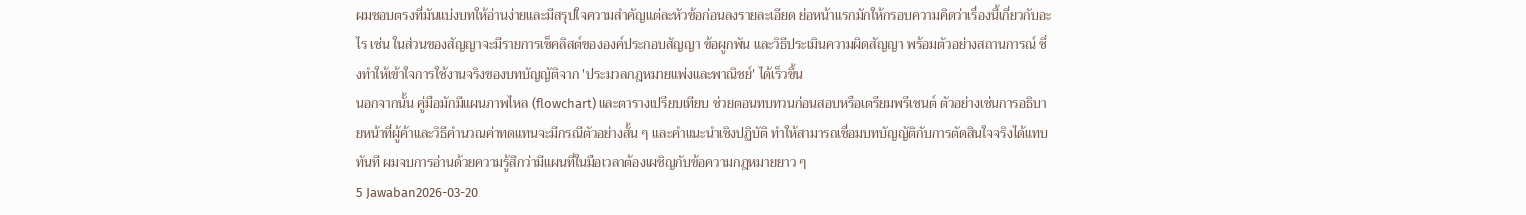ผมชอบตรงที่มันแบ่งบทให้อ่านง่ายและมีสรุปใจความสำคัญแต่ละหัวข้อก่อนลงรายละเอียด ย่อหน้าแรกมักให้กรอบความคิดว่าเรื่องนี้เกี่ยวกับอะไร เช่น ในส่วนของสัญญาจะมีรายการเช็คลิสต์ขององค์ประกอบสัญญา ข้อผูกพัน และวิธีประเมินความผิดสัญญา พร้อมตัวอย่างสถานการณ์ ซึ่งทำให้เข้าใจการใช้งานจริงของบทบัญญัติจาก 'ประมวลกฎหมายแพ่งและพาณิชย์' ได้เร็วขึ้น
นอกจากนั้น คู่มือมักมีแผนภาพไหล (flowchart) และตารางเปรียบเทียบ ช่วยตอนทบทวนก่อนสอบหรือเตรียมพรีเซนต์ ตัวอย่างเช่นการอธิบายหน้าที่ผู้ค้าและวิธีคำนวณค่าทดแทนจะมีกรณีตัวอย่างสั้น ๆ และคำแนะนำเชิงปฏิบัติ ทำให้สามารถเชื่อมบทบัญญัติกับการตัดสินใจจริงได้แทบทันที ผมจบการอ่านด้วยความรู้สึกว่ามีแผนที่ในมือเวลาต้องเผชิญกับข้อความกฎหมายยาว ๆ
5 Jawaban2026-03-20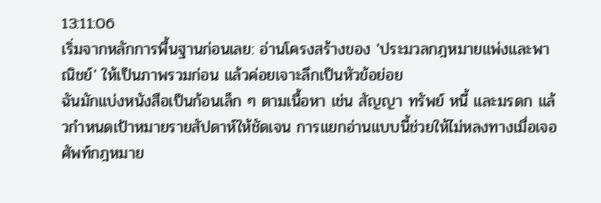13:11:06
เริ่มจากหลักการพื้นฐานก่อนเลย: อ่านโครงสร้างของ 'ประมวลกฎหมายแพ่งและพาณิชย์' ให้เป็นภาพรวมก่อน แล้วค่อยเจาะลึกเป็นหัวข้อย่อย
ฉันมักแบ่งหนังสือเป็นก้อนเล็ก ๆ ตามเนื้อหา เช่น สัญญา ทรัพย์ หนี้ และมรดก แล้วกำหนดเป้าหมายรายสัปดาห์ให้ชัดเจน การแยกอ่านแบบนี้ช่วยให้ไม่หลงทางเมื่อเจอศัพท์กฎหมาย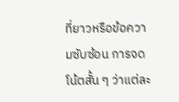ที่ยาวหรือข้อความซับซ้อน การจดโน้ตสั้น ๆ ว่าแต่ละ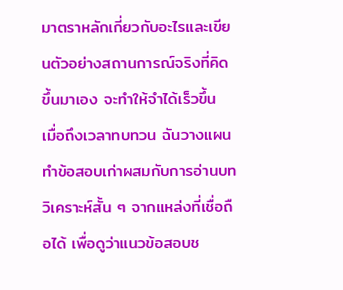มาตราหลักเกี่ยวกับอะไรและเขียนตัวอย่างสถานการณ์จริงที่คิดขึ้นมาเอง จะทำให้จำได้เร็วขึ้น
เมื่อถึงเวลาทบทวน ฉันวางแผนทำข้อสอบเก่าผสมกับการอ่านบทวิเคราะห์สั้น ๆ จากแหล่งที่เชื่อถือได้ เพื่อดูว่าแนวข้อสอบช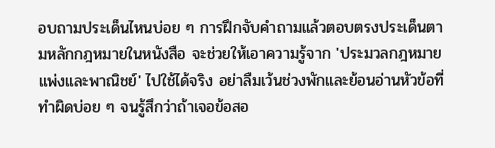อบถามประเด็นไหนบ่อย ๆ การฝึกจับคำถามแล้วตอบตรงประเด็นตามหลักกฎหมายในหนังสือ จะช่วยให้เอาความรู้จาก 'ประมวลกฎหมายแพ่งและพาณิชย์' ไปใช้ได้จริง อย่าลืมเว้นช่วงพักและย้อนอ่านหัวข้อที่ทำผิดบ่อย ๆ จนรู้สึกว่าถ้าเจอข้อสอ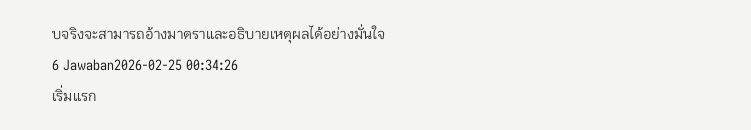บจริงจะสามารถอ้างมาตราและอธิบายเหตุผลได้อย่างมั่นใจ
6 Jawaban2026-02-25 00:34:26
เริ่มแรก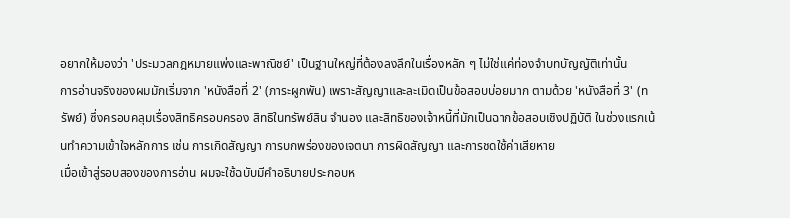อยากให้มองว่า 'ประมวลกฎหมายแพ่งและพาณิชย์' เป็นฐานใหญ่ที่ต้องลงลึกในเรื่องหลัก ๆ ไม่ใช่แค่ท่องจำบทบัญญัติเท่านั้น
การอ่านจริงของผมมักเริ่มจาก 'หนังสือที่ 2' (ภาระผูกพัน) เพราะสัญญาและละเมิดเป็นข้อสอบบ่อยมาก ตามด้วย 'หนังสือที่ 3' (ทรัพย์) ซึ่งครอบคลุมเรื่องสิทธิครอบครอง สิทธิในทรัพย์สิน จำนอง และสิทธิของเจ้าหนี้ที่มักเป็นฉากข้อสอบเชิงปฏิบัติ ในช่วงแรกเน้นทำความเข้าใจหลักการ เช่น การเกิดสัญญา การบกพร่องของเจตนา การผิดสัญญา และการชดใช้ค่าเสียหาย
เมื่อเข้าสู่รอบสองของการอ่าน ผมจะใช้ฉบับมีคำอธิบายประกอบห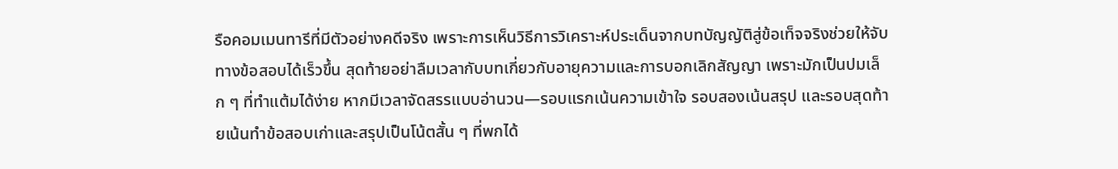รือคอมเมนทารีที่มีตัวอย่างคดีจริง เพราะการเห็นวิธีการวิเคราะห์ประเด็นจากบทบัญญัติสู่ข้อเท็จจริงช่วยให้จับทางข้อสอบได้เร็วขึ้น สุดท้ายอย่าลืมเวลากับบทเกี่ยวกับอายุความและการบอกเลิกสัญญา เพราะมักเป็นปมเล็ก ๆ ที่ทำแต้มได้ง่าย หากมีเวลาจัดสรรแบบอ่านวน—รอบแรกเน้นความเข้าใจ รอบสองเน้นสรุป และรอบสุดท้ายเน้นทำข้อสอบเก่าและสรุปเป็นโน้ตสั้น ๆ ที่พกได้